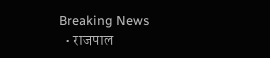Breaking News
  • राजपाल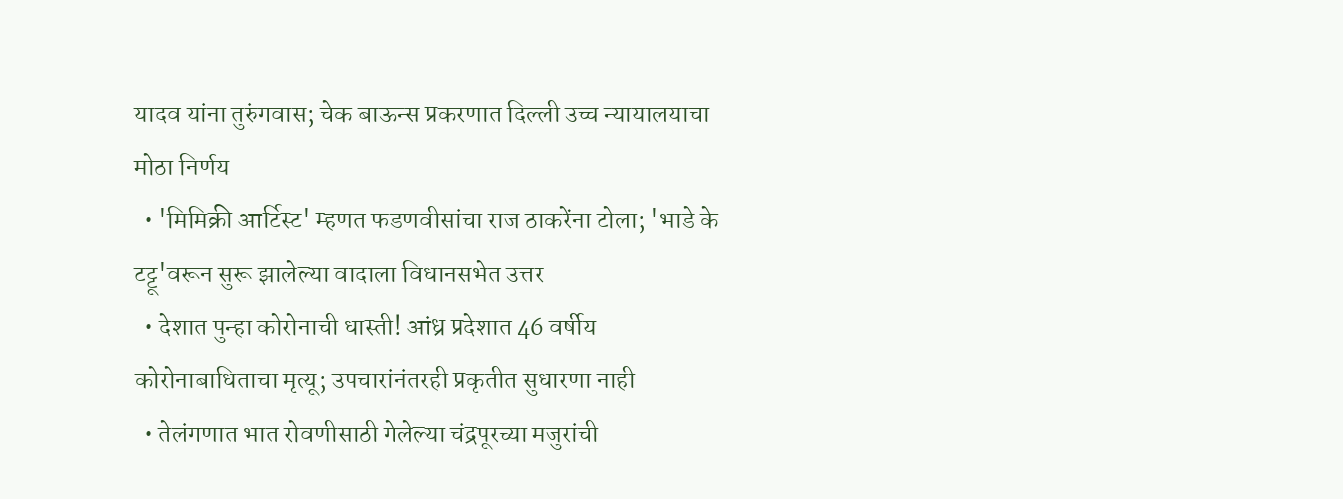यादव यांना तुरुंगवास; चेक बाऊन्स प्रकरणात दिल्ली उच्च न्यायालयाचा मोठा निर्णय
  • 'मिमिक्री आर्टिस्ट' म्हणत फडणवीसांचा राज ठाकरेंना टोला; 'भाडे के टट्टू'वरून सुरू झालेल्या वादाला विधानसभेत उत्तर
  • देशात पुन्हा कोरोनाची धास्ती! आंध्र प्रदेशात 46 वर्षीय कोरोनाबाधिताचा मृत्यू; उपचारांनंतरही प्रकृतीत सुधारणा नाही
  • तेलंगणात भात रोवणीसाठी गेलेल्या चंद्रपूरच्या मजुरांची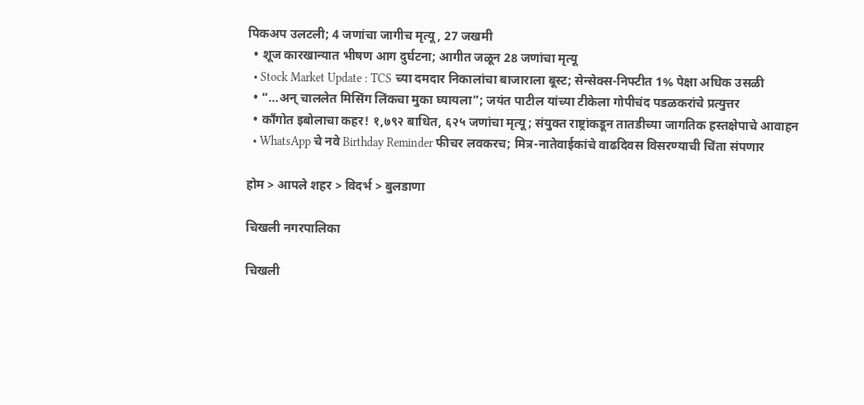पिकअप उलटली; 4 जणांचा जागीच मृत्यू , 27 जखमी
  • शूज कारखान्यात भीषण आग दुर्घटना; आगीत जळून 28 जणांचा मृत्यू
  • Stock Market Update : TCS च्या दमदार निकालांचा बाजाराला बूस्ट; सेन्सेक्स-निफ्टीत 1% पेक्षा अधिक उसळी
  • “…अन् चाललेत मिसिंग लिंकचा मुका घ्यायला”; जयंत पाटील यांच्या टीकेला गोपीचंद पडळकरांचे प्रत्युत्तर
  • काँगोत इबोलाचा कहर! १,७९२ बाधित, ६२५ जणांचा मृत्यू; संयुक्त राष्ट्रांकडून तातडीच्या जागतिक हस्तक्षेपाचे आवाहन
  • WhatsApp चे नवे Birthday Reminder फीचर लवकरच; मित्र-नातेवाईकांचे वाढदिवस विसरण्याची चिंता संपणार

होम > आपले शहर > विदर्भ > बुलडाणा

चिखली नगरपालिका

चिखली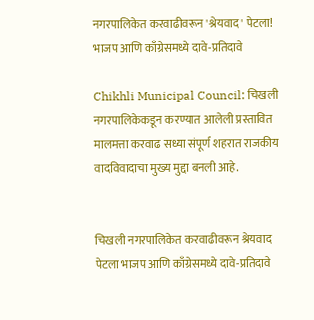नगरपालिकेत करवाढीवरून 'श्रेयवाद' पेटला! भाजप आणि काँग्रेसमध्ये दावे-प्रतिदावे

Chikhli Municipal Council: चिखली नगरपालिकेकडून करण्यात आलेली प्रस्तावित मालमत्ता करवाढ सध्या संपूर्ण शहरात राजकीय वादविवादाचा मुख्य मुद्दा बनली आहे.


चिखली नगरपालिकेत करवाढीवरून श्रेयवाद पेटला भाजप आणि काँग्रेसमध्ये दावे-प्रतिदावे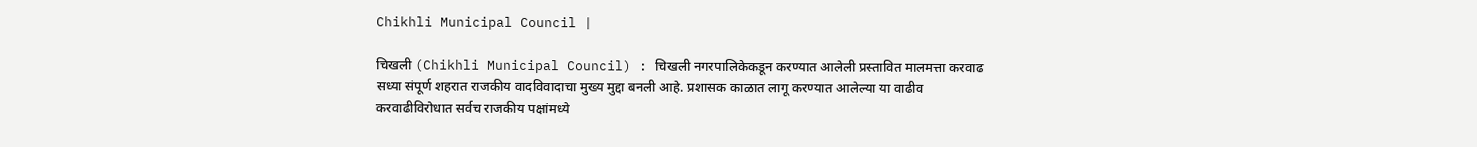Chikhli Municipal Council |

चिखली (Chikhli Municipal Council) : चिखली नगरपालिकेकडून करण्यात आलेली प्रस्तावित मालमत्ता करवाढ सध्या संपूर्ण शहरात राजकीय वादविवादाचा मुख्य मुद्दा बनली आहे. प्रशासक काळात लागू करण्यात आलेल्या या वाढीव करवाढीविरोधात सर्वच राजकीय पक्षांमध्ये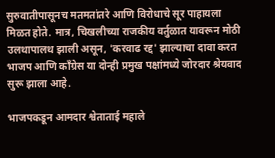सुरुवातीपासूनच मतमतांतरे आणि विरोधाचे सूर पाहायला मिळत होते. मात्र, चिखलीच्या राजकीय वर्तुळात यावरून मोठी उलथापालथ झाली असून, 'करवाढ रद्द' झाल्याचा दावा करत भाजप आणि काँग्रेस या दोन्ही प्रमुख पक्षांमध्ये जोरदार श्रेयवाद सुरू झाला आहे.

भाजपकडून आमदार श्वेताताई महाले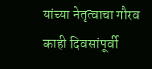यांच्या नेतृत्वाचा गौरव
काही दिवसांपूर्वी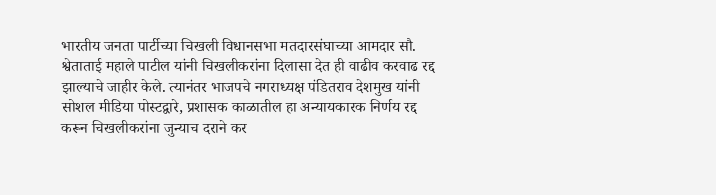भारतीय जनता पार्टीच्या चिखली विधानसभा मतदारसंघाच्या आमदार सौ. श्वेताताई महाले पाटील यांनी चिखलीकरांना दिलासा देत ही वाढीव करवाढ रद्द झाल्याचे जाहीर केले. त्यानंतर भाजपचे नगराध्यक्ष पंडितराव देशमुख यांनी सोशल मीडिया पोस्टद्वारे, प्रशासक काळातील हा अन्यायकारक निर्णय रद्द करून चिखलीकरांना जुन्याच दराने कर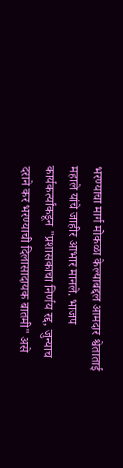भरण्याचा मार्ग मोकळा केल्याबद्दल आमदार श्वेताताई महाले यांचे जाहीर आभार मानले. भाजप कार्यकर्त्यांकडून "प्रशासकाचा निर्णय रद्द, जुन्याच दराने कर भरण्याची दिलासादायक बातमी" असे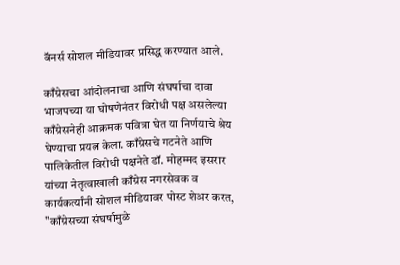बॅनर्स सोशल मीडियावर प्रसिद्ध करण्यात आले.

काँग्रेसचा आंदोलनाचा आणि संघर्षाचा दावा
भाजपच्या या घोषणेनंतर विरोधी पक्ष असलेल्या काँग्रेसनेही आक्रमक पवित्रा घेत या निर्णयाचे श्रेय घेण्याचा प्रयत्न केला. काँग्रेसचे गटनेते आणि पालिकेतील विरोधी पक्षनेते डॉ. मोहम्मद इसरार यांच्या नेतृत्वाखाली काँग्रेस नगरसेवक व कार्यकर्त्यांनी सोशल मीडियावर पोस्ट शेअर करत, "काँग्रेसच्या संघर्षामुळे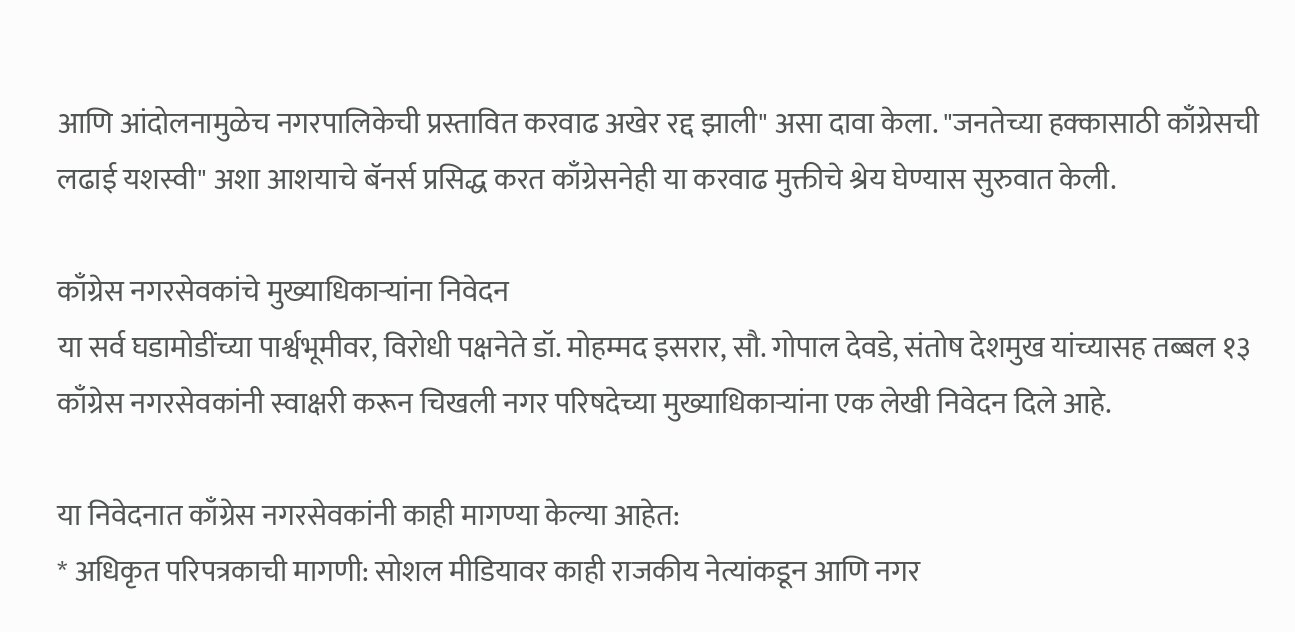आणि आंदोलनामुळेच नगरपालिकेची प्रस्तावित करवाढ अखेर रद्द झाली" असा दावा केला. "जनतेच्या हक्कासाठी काँग्रेसची लढाई यशस्वी" अशा आशयाचे बॅनर्स प्रसिद्ध करत काँग्रेसनेही या करवाढ मुक्तीचे श्रेय घेण्यास सुरुवात केली.

काँग्रेस नगरसेवकांचे मुख्याधिकाऱ्यांना निवेदन
या सर्व घडामोडींच्या पार्श्वभूमीवर, विरोधी पक्षनेते डॉ. मोहम्मद इसरार, सौ. गोपाल देवडे, संतोष देशमुख यांच्यासह तब्बल १३ काँग्रेस नगरसेवकांनी स्वाक्षरी करून चिखली नगर परिषदेच्या मुख्याधिकाऱ्यांना एक लेखी निवेदन दिले आहे.

या निवेदनात काँग्रेस नगरसेवकांनी काही मागण्या केल्या आहेत:
* अधिकृत परिपत्रकाची मागणी: सोशल मीडियावर काही राजकीय नेत्यांकडून आणि नगर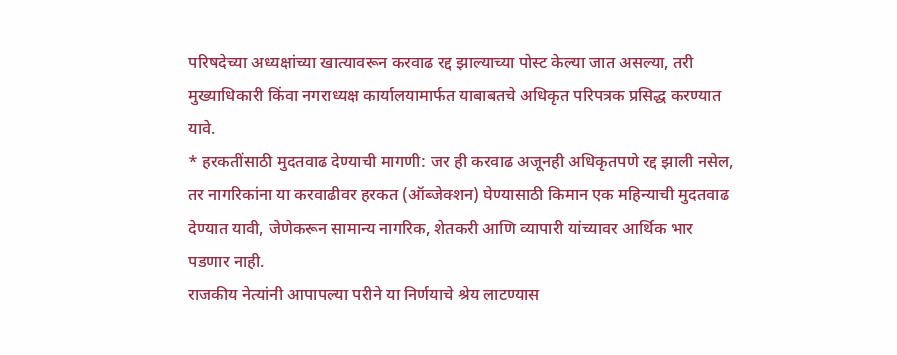परिषदेच्या अध्यक्षांच्या खात्यावरून करवाढ रद्द झाल्याच्या पोस्ट केल्या जात असल्या, तरी मुख्याधिकारी किंवा नगराध्यक्ष कार्यालयामार्फत याबाबतचे अधिकृत परिपत्रक प्रसिद्ध करण्यात यावे.
* हरकतींसाठी मुदतवाढ देण्याची मागणी: जर ही करवाढ अजूनही अधिकृतपणे रद्द झाली नसेल, तर नागरिकांना या करवाढीवर हरकत (ऑब्जेक्शन) घेण्यासाठी किमान एक महिन्याची मुदतवाढ देण्यात यावी, जेणेकरून सामान्य नागरिक, शेतकरी आणि व्यापारी यांच्यावर आर्थिक भार पडणार नाही.
राजकीय नेत्यांनी आपापल्या परीने या निर्णयाचे श्रेय लाटण्यास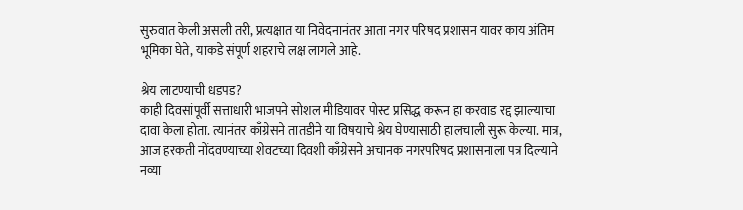सुरुवात केली असली तरी, प्रत्यक्षात या निवेदनानंतर आता नगर परिषद प्रशासन यावर काय अंतिम भूमिका घेते, याकडे संपूर्ण शहराचे लक्ष लागले आहे.

श्रेय लाटण्याची धडपड?
काही दिवसांपूर्वी सत्ताधारी भाजपने सोशल मीडियावर पोस्ट प्रसिद्ध करून हा करवाड रद्द झाल्याचा दावा केला होता. त्यानंतर काँग्रेसने तातडीने या विषयाचे श्रेय घेण्यासाठी हालचाली सुरू केल्या. मात्र, आज हरकती नोंदवण्याच्या शेवटच्या दिवशी काँग्रेसने अचानक नगरपरिषद प्रशासनाला पत्र दिल्याने नव्या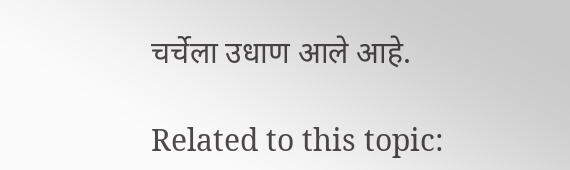चर्चेला उधाण आले आहे.

Related to this topic: